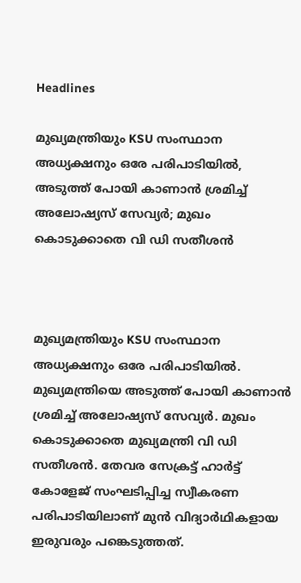Headlines

മുഖ്യമന്ത്രിയും KSU സംസ്ഥാന അധ്യക്ഷനും ഒരേ പരിപാടിയിൽ, അടുത്ത് പോയി കാണാൻ ശ്രമിച്ച് അലോഷ്യസ് സേവ്യർ; മുഖം കൊടുക്കാതെ വി ഡി സതീശൻ



മുഖ്യമന്ത്രിയും KSU സംസ്ഥാന അധ്യക്ഷനും ഒരേ പരിപാടിയിൽ. മുഖ്യമന്ത്രിയെ അടുത്ത് പോയി കാണാൻ ശ്രമിച്ച് അലോഷ്യസ് സേവ്യർ. മുഖം കൊടുക്കാതെ മുഖ്യമന്ത്രി വി ഡി സതീശൻ. തേവര സേക്രട്ട് ഹാർട്ട് കോളേജ് സംഘടിപ്പിച്ച സ്വീകരണ പരിപാടിയിലാണ് മുൻ വിദ്യാർഥികളായ ഇരുവരും പങ്കെടുത്തത്.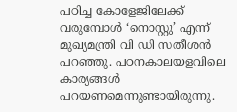പഠിച്ച കോളേജിലേക്ക് വരുമ്പോൾ ‘നൊസ്റ്റു’ എന്ന് മുഖ്യമന്ത്രി വി ഡി സതീശൻ പറഞ്ഞു. പഠനകാലയളവിലെ കാര്യങ്ങൾ പറയണമെന്നുണ്ടായിരുന്നു.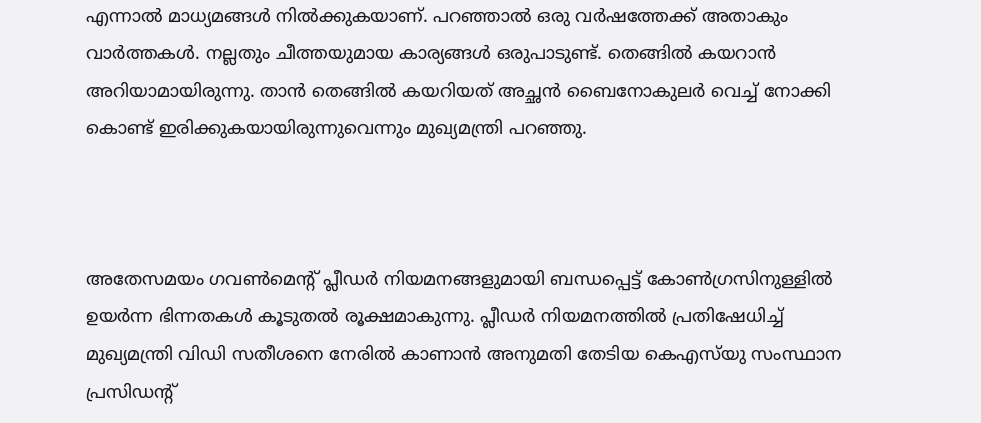എന്നാൽ മാധ്യമങ്ങൾ നിൽക്കുകയാണ്. പറഞ്ഞാൽ ഒരു വർഷത്തേക്ക് അതാകും വാർത്തകൾ. നല്ലതും ചീത്തയുമായ കാര്യങ്ങൾ ഒരുപാടുണ്ട്. തെങ്ങിൽ കയറാൻ അറിയാമായിരുന്നു. താൻ തെങ്ങിൽ കയറിയത് അച്ഛൻ ബൈനോകുലർ വെച്ച് നോക്കി കൊണ്ട് ഇരിക്കുകയായിരുന്നുവെന്നും മുഖ്യമന്ത്രി പറഞ്ഞു.



അതേസമയം ഗവണ്‍മെന്റ് പ്ലീഡര്‍ നിയമനങ്ങളുമായി ബന്ധപ്പെട്ട് കോണ്‍ഗ്രസിനുള്ളില്‍ ഉയര്‍ന്ന ഭിന്നതകള്‍ കൂടുതല്‍ രൂക്ഷമാകുന്നു. പ്ലീഡര്‍ നിയമനത്തില്‍ പ്രതിഷേധിച്ച് മുഖ്യമന്ത്രി വിഡി സതീശനെ നേരില്‍ കാണാന്‍ അനുമതി തേടിയ കെഎസ്‌യു സംസ്ഥാന പ്രസിഡന്റ്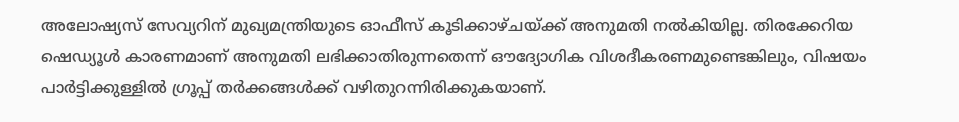അലോഷ്യസ് സേവ്യറിന് മുഖ്യമന്ത്രിയുടെ ഓഫീസ് കൂടിക്കാഴ്ചയ്ക്ക് അനുമതി നല്‍കിയില്ല. തിരക്കേറിയ ഷെഡ്യൂള്‍ കാരണമാണ് അനുമതി ലഭിക്കാതിരുന്നതെന്ന് ഔദ്യോഗിക വിശദീകരണമുണ്ടെങ്കിലും, വിഷയം പാര്‍ട്ടിക്കുള്ളില്‍ ഗ്രൂപ്പ് തര്‍ക്കങ്ങള്‍ക്ക് വഴിതുറന്നിരിക്കുകയാണ്.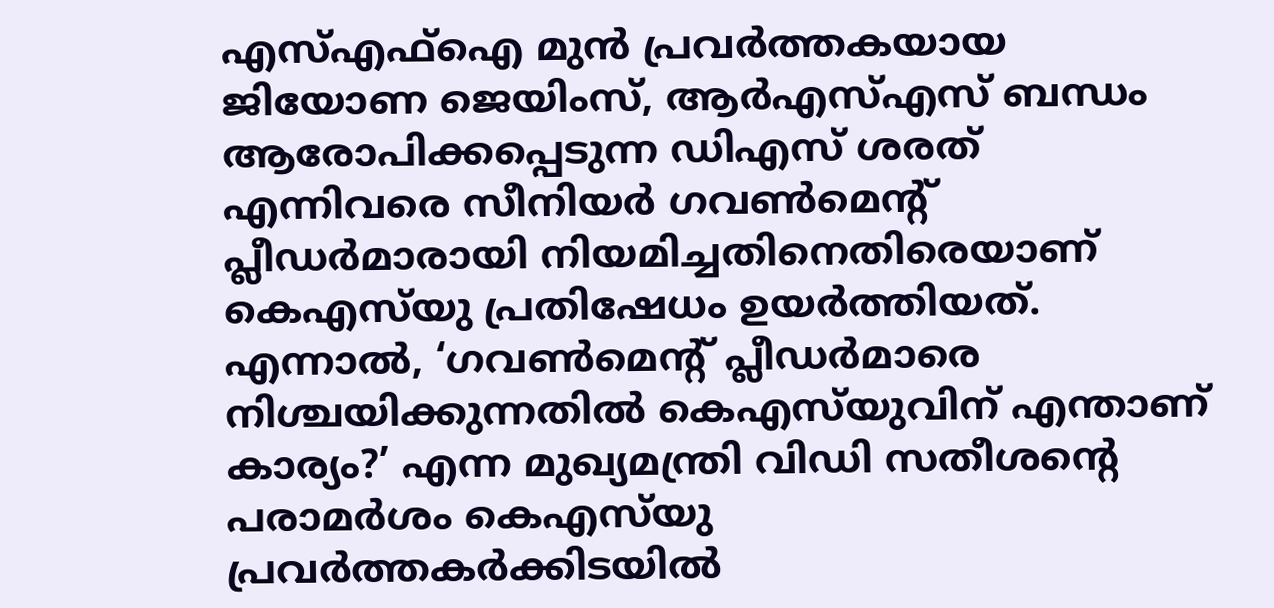എസ്എഫ്‌ഐ മുന്‍ പ്രവര്‍ത്തകയായ ജിയോണ ജെയിംസ്, ആര്‍എസ്എസ് ബന്ധം ആരോപിക്കപ്പെടുന്ന ഡിഎസ് ശരത് എന്നിവരെ സീനിയര്‍ ഗവണ്‍മെന്റ് പ്ലീഡര്‍മാരായി നിയമിച്ചതിനെതിരെയാണ് കെഎസ്‌യു പ്രതിഷേധം ഉയര്‍ത്തിയത്. എന്നാല്‍, ‘ഗവണ്‍മെന്റ് പ്ലീഡര്‍മാരെ നിശ്ചയിക്കുന്നതില്‍ കെഎസ്‌യുവിന് എന്താണ് കാര്യം?’ എന്ന മുഖ്യമന്ത്രി വിഡി സതീശന്റെ പരാമര്‍ശം കെഎസ്‌യു പ്രവര്‍ത്തകര്‍ക്കിടയില്‍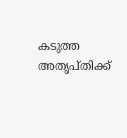കടുത്ത അതൃപ്തിക്ക്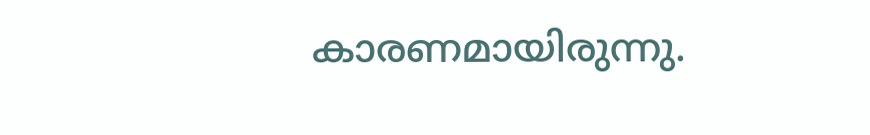കാരണമായിരുന്നു.